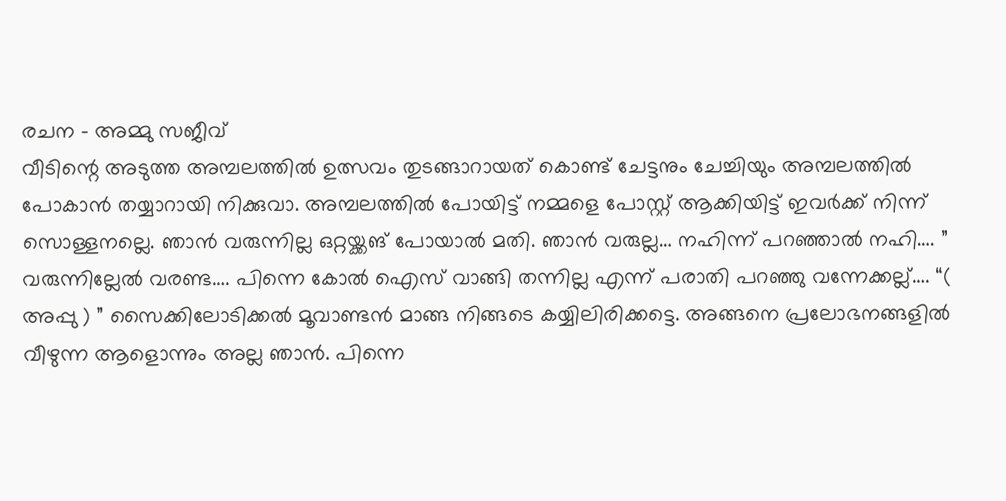രചന – അമ്മു സജീവ്
വീടിന്റെ അടുത്ത അമ്പലത്തിൽ ഉത്സവം തുടങ്ങാറായത് കൊണ്ട് ചേട്ടനും ചേച്ചിയും അമ്പലത്തിൽ പോകാൻ തയ്യാറായി നിക്കുവാ. അമ്പലത്തിൽ പോയിട്ട് നമ്മളെ പോസ്റ്റ് ആക്കിയിട്ട് ഇവർക്ക് നിന്ന് സൊള്ളനല്ലെ. ഞാൻ വരുന്നില്ല ഒറ്റയ്ക്കങ് പോയാൽ മതി. ഞാൻ വരുല്ല… നഹിന്ന് പറഞ്ഞാൽ നഹി…. ” വരുന്നില്ലേൽ വരണ്ട…. പിന്നെ കോൽ ഐസ് വാങ്ങി തന്നില്ല എന്ന് പരാതി പറഞ്ഞു വന്നേക്കല്ല്…. “( അപ്പു ) ” സൈക്കിലോടിക്കൽ മൂവാണ്ടൻ മാങ്ങ നിങ്ങടെ കയ്യിലിരിക്കട്ടെ. അങ്ങനെ പ്രലോഭനങ്ങളിൽ വീഴുന്ന ആളൊന്നും അല്ല ഞാൻ. പിന്നെ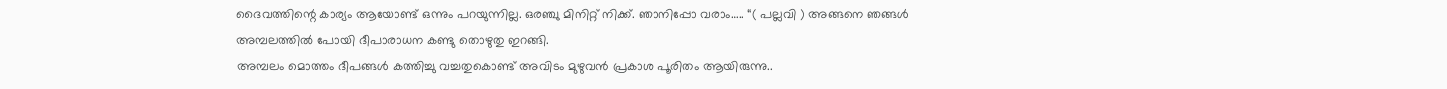ദൈവത്തിന്റെ കാര്യം ആയോണ്ട് ഒന്നും പറയുന്നില്ല. ഒരഞ്ചു മിനിറ്റ് നിക്ക്. ഞാനിപ്പോ വരാം….. “( പല്ലവി ) അങ്ങനെ ഞങ്ങൾ അമ്പലത്തിൽ പോയി ദീപാരാധന കണ്ടു തൊഴുതു ഇറങ്ങി.
അമ്പലം മൊത്തം ദീപങ്ങൾ കത്തിച്ചു വച്ചതുകൊണ്ട് അവിടം മുഴുവൻ പ്രകാശ പൂരിതം ആയിരുന്നു..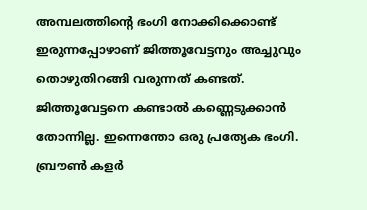അമ്പലത്തിന്റെ ഭംഗി നോക്കിക്കൊണ്ട് ഇരുന്നപ്പോഴാണ് ജിത്തൂവേട്ടനും അച്ചുവും തൊഴുതിറങ്ങി വരുന്നത് കണ്ടത്. ജിത്തൂവേട്ടനെ കണ്ടാൽ കണ്ണെടുക്കാൻ തോന്നില്ല. ഇന്നെന്തോ ഒരു പ്രത്യേക ഭംഗി. ബ്രൗൺ കളർ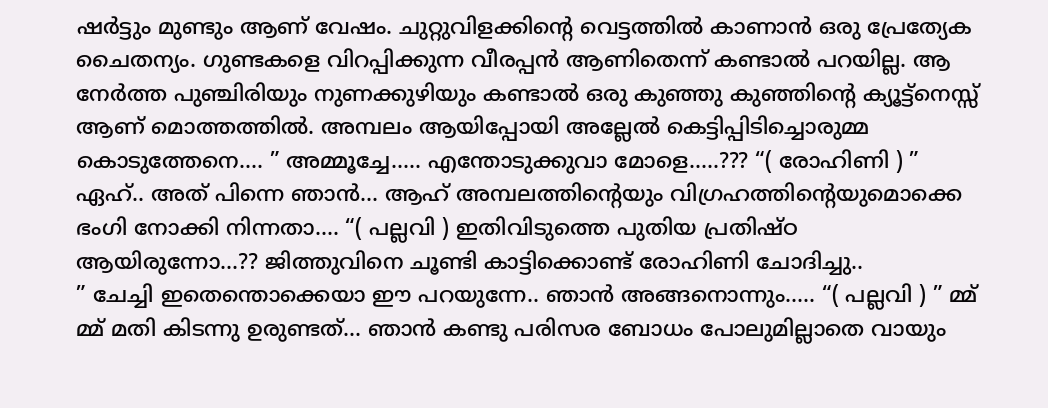ഷർട്ടും മുണ്ടും ആണ് വേഷം. ചുറ്റുവിളക്കിന്റെ വെട്ടത്തിൽ കാണാൻ ഒരു പ്രേത്യേക ചൈതന്യം. ഗുണ്ടകളെ വിറപ്പിക്കുന്ന വീരപ്പൻ ആണിതെന്ന് കണ്ടാൽ പറയില്ല. ആ നേർത്ത പുഞ്ചിരിയും നുണക്കുഴിയും കണ്ടാൽ ഒരു കുഞ്ഞു കുഞ്ഞിന്റെ ക്യൂട്ട്നെസ്സ് ആണ് മൊത്തത്തിൽ. അമ്പലം ആയിപ്പോയി അല്ലേൽ കെട്ടിപ്പിടിച്ചൊരുമ്മ കൊടുത്തേനെ…. ” അമ്മൂച്ചേ….. എന്തോടുക്കുവാ മോളെ…..??? “( രോഹിണി ) ” ഏഹ്.. അത് പിന്നെ ഞാൻ… ആഹ് അമ്പലത്തിന്റെയും വിഗ്രഹത്തിന്റെയുമൊക്കെ ഭംഗി നോക്കി നിന്നതാ…. “( പല്ലവി ) ഇതിവിടുത്തെ പുതിയ പ്രതിഷ്ഠ ആയിരുന്നോ…?? ജിത്തുവിനെ ചൂണ്ടി കാട്ടിക്കൊണ്ട് രോഹിണി ചോദിച്ചു..
” ചേച്ചി ഇതെന്തൊക്കെയാ ഈ പറയുന്നേ.. ഞാൻ അങ്ങനൊന്നും….. “( പല്ലവി ) ” മ്മ് മ്മ് മതി കിടന്നു ഉരുണ്ടത്… ഞാൻ കണ്ടു പരിസര ബോധം പോലുമില്ലാതെ വായും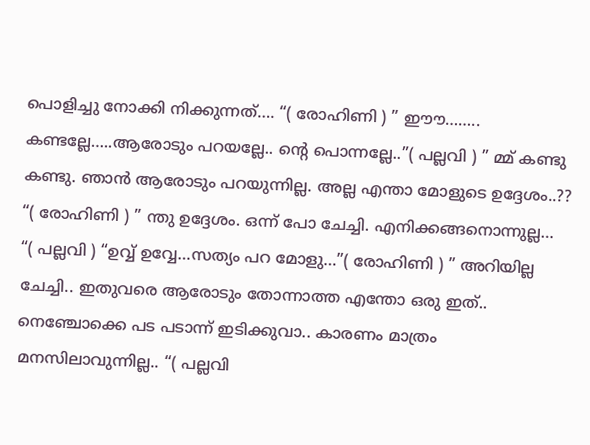പൊളിച്ചു നോക്കി നിക്കുന്നത്…. “( രോഹിണി ) ” ഈൗ…….. കണ്ടല്ലേ…..ആരോടും പറയല്ലേ.. ന്റെ പൊന്നല്ലേ..”( പല്ലവി ) ” മ്മ് കണ്ടു കണ്ടു. ഞാൻ ആരോടും പറയുന്നില്ല. അല്ല എന്താ മോളുടെ ഉദ്ദേശം..?? “( രോഹിണി ) ” ന്തു ഉദ്ദേശം. ഒന്ന് പോ ചേച്ചി. എനിക്കങ്ങനൊന്നുല്ല… “( പല്ലവി ) “ഉവ്വ് ഉവ്വേ…സത്യം പറ മോളു…”( രോഹിണി ) ” അറിയില്ല ചേച്ചി.. ഇതുവരെ ആരോടും തോന്നാത്ത എന്തോ ഒരു ഇത്.. നെഞ്ചോക്കെ പട പടാന്ന് ഇടിക്കുവാ.. കാരണം മാത്രം മനസിലാവുന്നില്ല.. “( പല്ലവി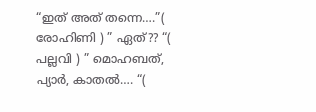“ഇത് അത് തന്നെ….”( രോഹിണി ) ” ഏത്?? “( പല്ലവി ) ” മൊഹബത്, പ്യാർ, കാതൽ…. “(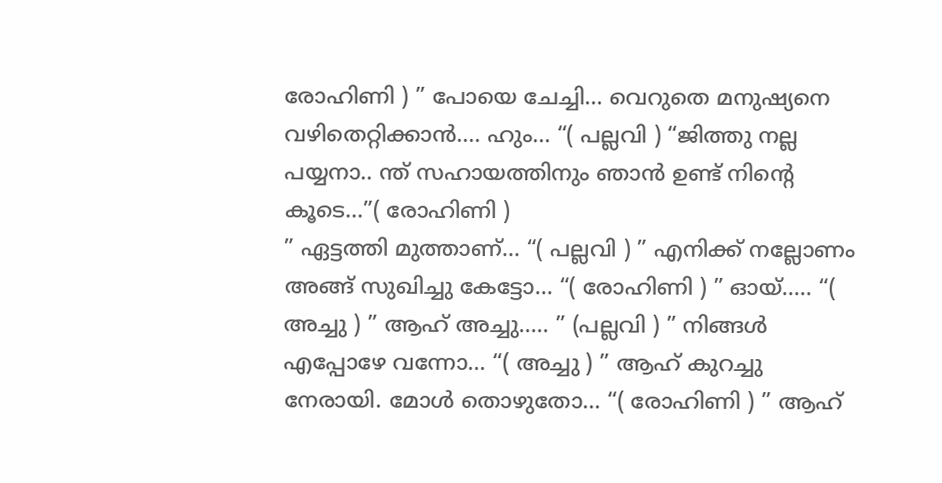രോഹിണി ) ” പോയെ ചേച്ചി… വെറുതെ മനുഷ്യനെ വഴിതെറ്റിക്കാൻ…. ഹും… “( പല്ലവി ) “ജിത്തു നല്ല പയ്യനാ.. ന്ത് സഹായത്തിനും ഞാൻ ഉണ്ട് നിന്റെ കൂടെ…”( രോഹിണി )
” ഏട്ടത്തി മുത്താണ്… “( പല്ലവി ) ” എനിക്ക് നല്ലോണം അങ്ങ് സുഖിച്ചു കേട്ടോ… “( രോഹിണി ) ” ഓയ്….. “( അച്ചു ) ” ആഹ് അച്ചു….. ” (പല്ലവി ) ” നിങ്ങൾ എപ്പോഴേ വന്നോ… “( അച്ചു ) ” ആഹ് കുറച്ചു നേരായി. മോൾ തൊഴുതോ… “( രോഹിണി ) ” ആഹ്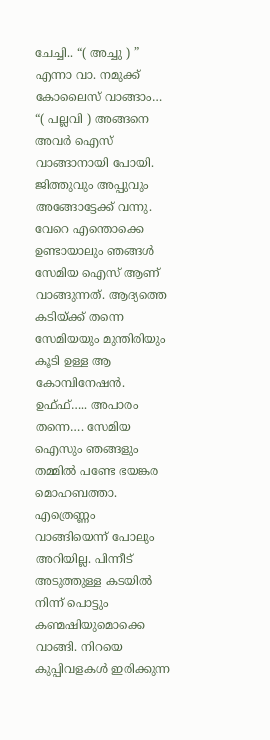ചേച്ചി.. “( അച്ചു ) ” എന്നാ വാ. നമുക്ക് കോലൈസ് വാങ്ങാം… “( പല്ലവി ) അങ്ങനെ അവർ ഐസ് വാങ്ങാനായി പോയി. ജിത്തുവും അപ്പുവും അങ്ങോട്ടേക്ക് വന്നു. വേറെ എന്തൊക്കെ ഉണ്ടായാലും ഞങ്ങൾ സേമിയ ഐസ് ആണ് വാങ്ങുന്നത്. ആദ്യത്തെ കടിയ്ക്ക് തന്നെ സേമിയയും മുന്തിരിയും കൂടി ഉള്ള ആ കോമ്പിനേഷൻ. ഉഫ്ഫ്….. അപാരം തന്നെ…. സേമിയ ഐസും ഞങ്ങളും തമ്മിൽ പണ്ടേ ഭയങ്കര മൊഹബത്താ. എത്രെണ്ണം വാങ്ങിയെന്ന് പോലും അറിയില്ല. പിന്നീട് അടുത്തുള്ള കടയിൽ നിന്ന് പൊട്ടും കണ്മഷിയുമൊക്കെ വാങ്ങി. നിറയെ കുപ്പിവളകൾ ഇരിക്കുന്ന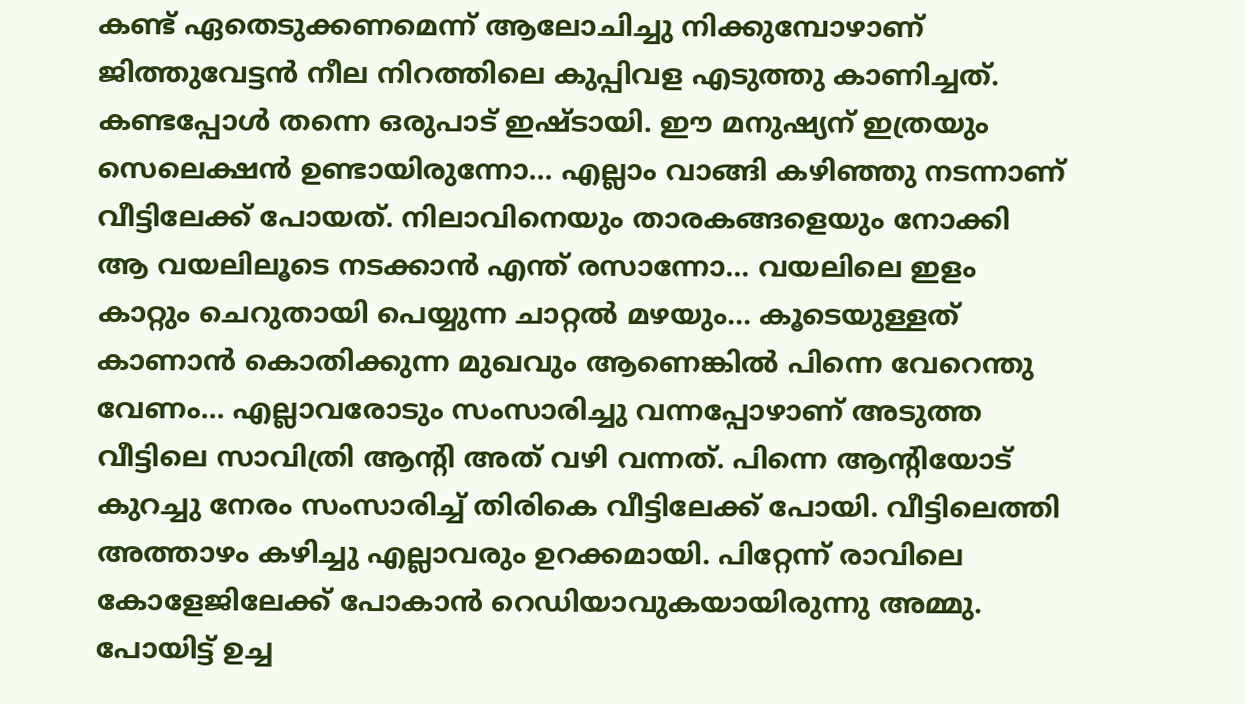കണ്ട് ഏതെടുക്കണമെന്ന് ആലോചിച്ചു നിക്കുമ്പോഴാണ് ജിത്തുവേട്ടൻ നീല നിറത്തിലെ കുപ്പിവള എടുത്തു കാണിച്ചത്.
കണ്ടപ്പോൾ തന്നെ ഒരുപാട് ഇഷ്ടായി. ഈ മനുഷ്യന് ഇത്രയും സെലെക്ഷൻ ഉണ്ടായിരുന്നോ… എല്ലാം വാങ്ങി കഴിഞ്ഞു നടന്നാണ് വീട്ടിലേക്ക് പോയത്. നിലാവിനെയും താരകങ്ങളെയും നോക്കി ആ വയലിലൂടെ നടക്കാൻ എന്ത് രസാന്നോ… വയലിലെ ഇളം കാറ്റും ചെറുതായി പെയ്യുന്ന ചാറ്റൽ മഴയും… കൂടെയുള്ളത് കാണാൻ കൊതിക്കുന്ന മുഖവും ആണെങ്കിൽ പിന്നെ വേറെന്തു വേണം… എല്ലാവരോടും സംസാരിച്ചു വന്നപ്പോഴാണ് അടുത്ത വീട്ടിലെ സാവിത്രി ആന്റി അത് വഴി വന്നത്. പിന്നെ ആന്റിയോട് കുറച്ചു നേരം സംസാരിച്ച് തിരികെ വീട്ടിലേക്ക് പോയി. വീട്ടിലെത്തി അത്താഴം കഴിച്ചു എല്ലാവരും ഉറക്കമായി. പിറ്റേന്ന് രാവിലെ കോളേജിലേക്ക് പോകാൻ റെഡിയാവുകയായിരുന്നു അമ്മു. പോയിട്ട് ഉച്ച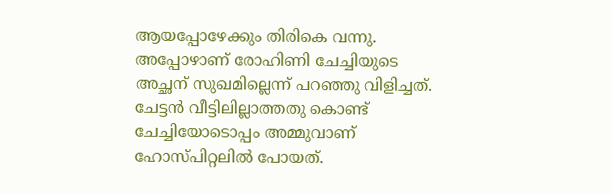ആയപ്പോഴേക്കും തിരികെ വന്നു. അപ്പോഴാണ് രോഹിണി ചേച്ചിയുടെ അച്ഛന് സുഖമില്ലെന്ന് പറഞ്ഞു വിളിച്ചത്. ചേട്ടൻ വീട്ടിലില്ലാത്തതു കൊണ്ട് ചേച്ചിയോടൊപ്പം അമ്മുവാണ് ഹോസ്പിറ്റലിൽ പോയത്.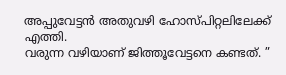അപ്പുവേട്ടൻ അതുവഴി ഹോസ്പിറ്റലിലേക്ക് എത്തി.
വരുന്ന വഴിയാണ് ജിത്തൂവേട്ടനെ കണ്ടത്. ”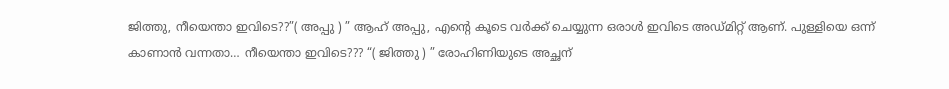ജിത്തു, നീയെന്താ ഇവിടെ??”( അപ്പു ) ” ആഹ് അപ്പു, എന്റെ കൂടെ വർക്ക് ചെയ്യുന്ന ഒരാൾ ഇവിടെ അഡ്മിറ്റ് ആണ്. പുള്ളിയെ ഒന്ന് കാണാൻ വന്നതാ… നീയെന്താ ഇവിടെ??? “( ജിത്തു ) ” രോഹിണിയുടെ അച്ഛന്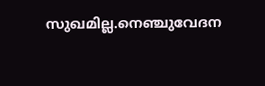സുഖമില്ല.നെഞ്ചുവേദന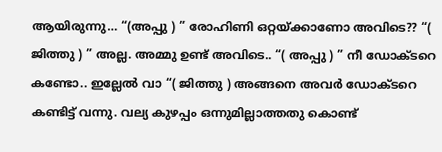ആയിരുന്നു… “(അപ്പു ) ” രോഹിണി ഒറ്റയ്ക്കാണോ അവിടെ?? “( ജിത്തു ) ” അല്ല. അമ്മു ഉണ്ട് അവിടെ.. “( അപ്പു ) ” നീ ഡോക്ടറെ കണ്ടോ.. ഇല്ലേൽ വാ “( ജിത്തു ) അങ്ങനെ അവർ ഡോക്ടറെ കണ്ടിട്ട് വന്നു. വല്യ കുഴപ്പം ഒന്നുമില്ലാത്തതു കൊണ്ട്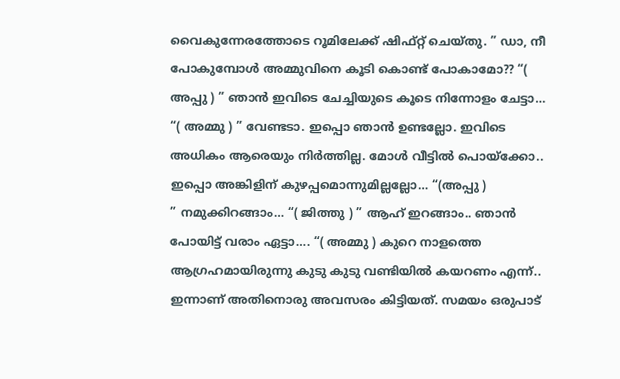വൈകുന്നേരത്തോടെ റൂമിലേക്ക് ഷിഫ്റ്റ് ചെയ്തു. ” ഡാ, നീ പോകുമ്പോൾ അമ്മുവിനെ കൂടി കൊണ്ട് പോകാമോ?? “( അപ്പു ) ” ഞാൻ ഇവിടെ ചേച്ചിയുടെ കൂടെ നിന്നോളം ചേട്ടാ… “( അമ്മു ) ” വേണ്ടടാ. ഇപ്പൊ ഞാൻ ഉണ്ടല്ലോ. ഇവിടെ അധികം ആരെയും നിർത്തില്ല. മോൾ വീട്ടിൽ പൊയ്ക്കോ.. ഇപ്പൊ അങ്കിളിന് കുഴപ്പമൊന്നുമില്ലല്ലോ… “(അപ്പു )
” നമുക്കിറങ്ങാം… “( ജിത്തു ) ” ആഹ് ഇറങ്ങാം.. ഞാൻ പോയിട്ട് വരാം ഏട്ടാ…. “( അമ്മു ) കുറെ നാളത്തെ ആഗ്രഹമായിരുന്നു കുടു കുടു വണ്ടിയിൽ കയറണം എന്ന്.. ഇന്നാണ് അതിനൊരു അവസരം കിട്ടിയത്. സമയം ഒരുപാട്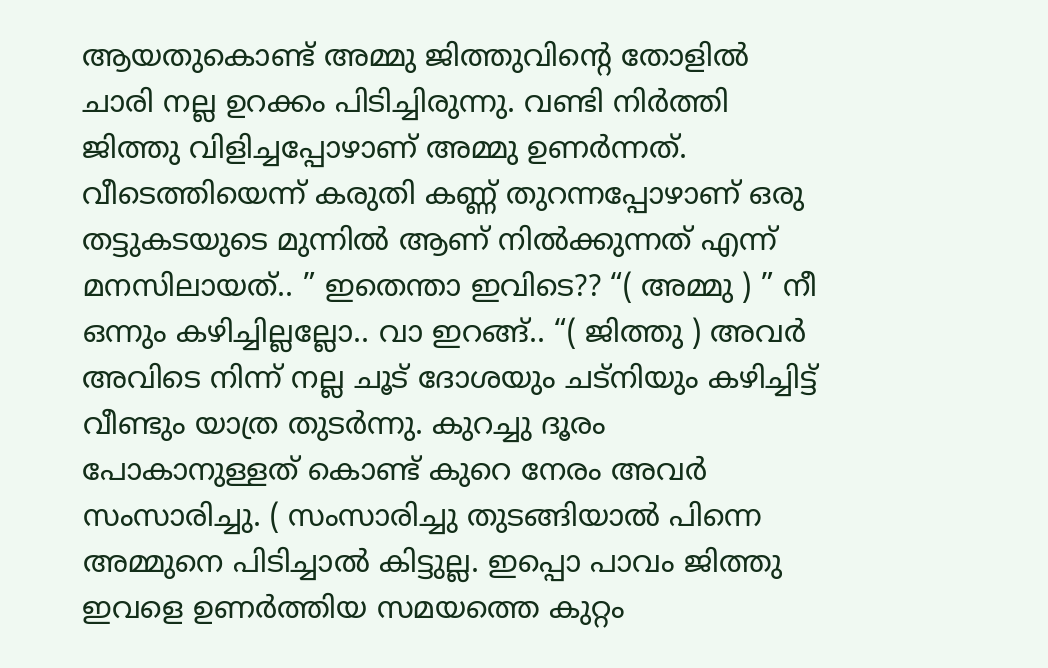ആയതുകൊണ്ട് അമ്മു ജിത്തുവിന്റെ തോളിൽ ചാരി നല്ല ഉറക്കം പിടിച്ചിരുന്നു. വണ്ടി നിർത്തി ജിത്തു വിളിച്ചപ്പോഴാണ് അമ്മു ഉണർന്നത്. വീടെത്തിയെന്ന് കരുതി കണ്ണ് തുറന്നപ്പോഴാണ് ഒരു തട്ടുകടയുടെ മുന്നിൽ ആണ് നിൽക്കുന്നത് എന്ന് മനസിലായത്.. ” ഇതെന്താ ഇവിടെ?? “( അമ്മു ) ” നീ ഒന്നും കഴിച്ചില്ലല്ലോ.. വാ ഇറങ്ങ്.. “( ജിത്തു ) അവർ അവിടെ നിന്ന് നല്ല ചൂട് ദോശയും ചട്നിയും കഴിച്ചിട്ട് വീണ്ടും യാത്ര തുടർന്നു. കുറച്ചു ദൂരം പോകാനുള്ളത് കൊണ്ട് കുറെ നേരം അവർ സംസാരിച്ചു. ( സംസാരിച്ചു തുടങ്ങിയാൽ പിന്നെ അമ്മുനെ പിടിച്ചാൽ കിട്ടുല്ല. ഇപ്പൊ പാവം ജിത്തു ഇവളെ ഉണർത്തിയ സമയത്തെ കുറ്റം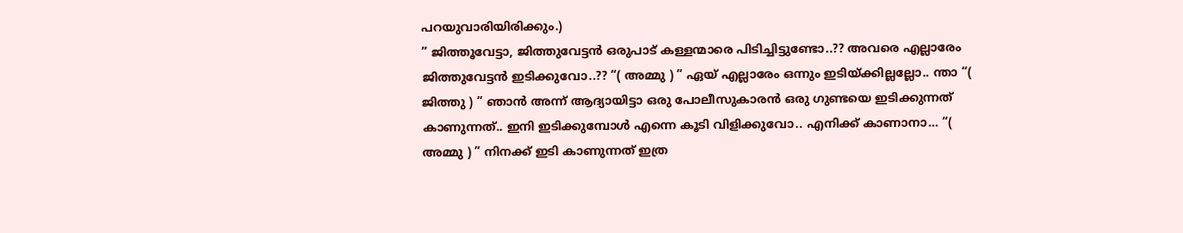പറയുവാരിയിരിക്കും.)
” ജിത്തൂവേട്ടാ, ജിത്തുവേട്ടൻ ഒരുപാട് കള്ളന്മാരെ പിടിച്ചിട്ടുണ്ടോ..?? അവരെ എല്ലാരേം ജിത്തുവേട്ടൻ ഇടിക്കുവോ..?? “( അമ്മു ) ” ഏയ് എല്ലാരേം ഒന്നും ഇടിയ്ക്കില്ലല്ലോ.. ന്താ “( ജിത്തു ) ” ഞാൻ അന്ന് ആദ്യായിട്ടാ ഒരു പോലീസുകാരൻ ഒരു ഗുണ്ടയെ ഇടിക്കുന്നത് കാണുന്നത്.. ഇനി ഇടിക്കുമ്പോൾ എന്നെ കൂടി വിളിക്കുവോ.. എനിക്ക് കാണാനാ… “( അമ്മു ) ” നിനക്ക് ഇടി കാണുന്നത് ഇത്ര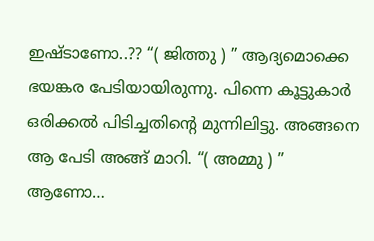ഇഷ്ടാണോ..?? “( ജിത്തു ) ” ആദ്യമൊക്കെ ഭയങ്കര പേടിയായിരുന്നു. പിന്നെ കൂട്ടുകാർ ഒരിക്കൽ പിടിച്ചതിന്റെ മുന്നിലിട്ടു. അങ്ങനെ ആ പേടി അങ്ങ് മാറി. “( അമ്മു ) ” ആണോ…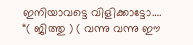ഇനിയാവട്ടെ വിളിക്കാട്ടോ…. “( ജിത്തു ) ( വന്നു വന്നു ഈ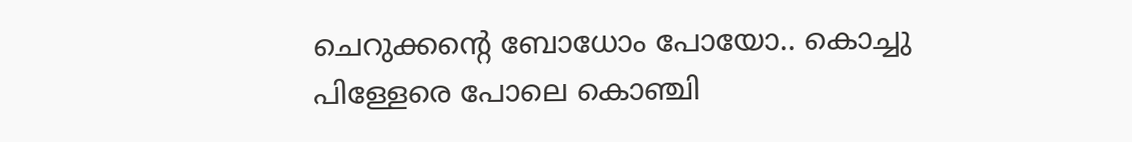ചെറുക്കന്റെ ബോധോം പോയോ.. കൊച്ചു പിള്ളേരെ പോലെ കൊഞ്ചി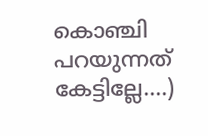കൊഞ്ചി പറയുന്നത് കേട്ടില്ലേ….)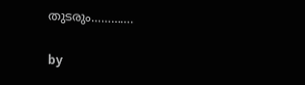തുടരും………….

by